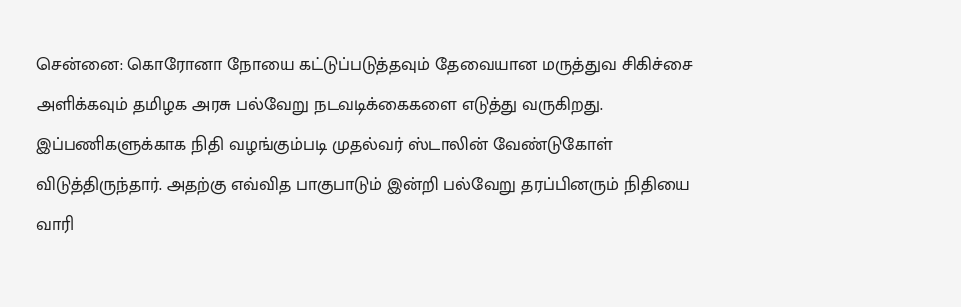சென்னை: கொரோனா நோயை கட்டுப்படுத்தவும் தேவையான மருத்துவ சிகிச்சை அளிக்கவும் தமிழக அரசு பல்வேறு நடவடிக்கைகளை எடுத்து வருகிறது.
இப்பணிகளுக்காக நிதி வழங்கும்படி முதல்வர் ஸ்டாலின் வேண்டுகோள் விடுத்திருந்தார். அதற்கு எவ்வித பாகுபாடும் இன்றி பல்வேறு தரப்பினரும் நிதியை வாரி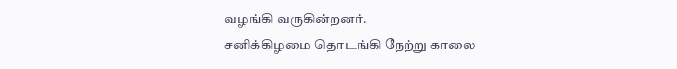வழங்கி வருகின்றனர்.
சனிக்கிழமை தொடங்கி நேற்று காலை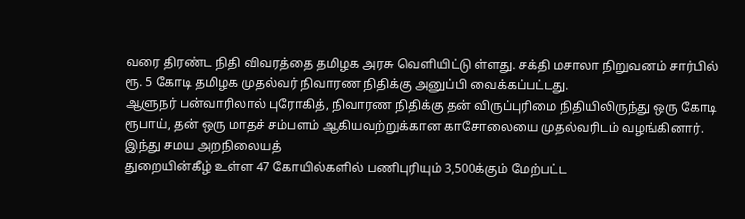வரை திரண்ட நிதி விவரத்தை தமிழக அரசு வெளியிட்டு ள்ளது. சக்தி மசாலா நிறுவனம் சார்பில் ரூ. 5 கோடி தமிழக முதல்வர் நிவாரண நிதிக்கு அனுப்பி வைக்கப்பட்டது.
ஆளுநர் பன்வாரிலால் புரோகித், நிவாரண நிதிக்கு தன் விருப்புரிமை நிதியிலிருந்து ஒரு கோடி ரூபாய், தன் ஒரு மாதச் சம்பளம் ஆகியவற்றுக்கான காசோலையை முதல்வரிடம் வழங்கினார்.
இந்து சமய அறநிலையத்
துறையின்கீழ் உள்ள 47 கோயில்களில் பணிபுரியும் 3,500க்கும் மேற்பட்ட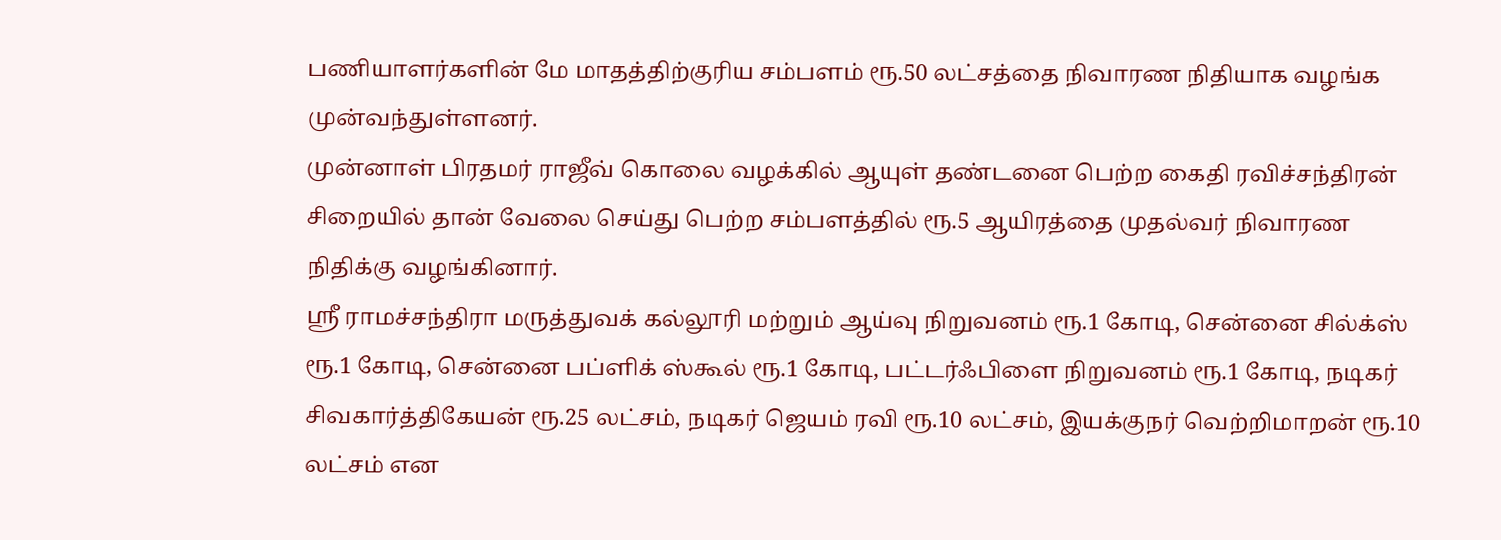பணியாளர்களின் மே மாதத்திற்குரிய சம்பளம் ரூ.50 லட்சத்தை நிவாரண நிதியாக வழங்க முன்வந்துள்ளனர்.
முன்னாள் பிரதமர் ராஜீவ் கொலை வழக்கில் ஆயுள் தண்டனை பெற்ற கைதி ரவிச்சந்திரன் சிறையில் தான் வேலை செய்து பெற்ற சம்பளத்தில் ரூ.5 ஆயிரத்தை முதல்வர் நிவாரண நிதிக்கு வழங்கினார்.
ஸ்ரீ ராமச்சந்திரா மருத்துவக் கல்லூரி மற்றும் ஆய்வு நிறுவனம் ரூ.1 கோடி, சென்னை சில்க்ஸ் ரூ.1 கோடி, சென்னை பப்ளிக் ஸ்கூல் ரூ.1 கோடி, பட்டர்ஃபிளை நிறுவனம் ரூ.1 கோடி, நடிகர் சிவகார்த்திகேயன் ரூ.25 லட்சம், நடிகர் ஜெயம் ரவி ரூ.10 லட்சம், இயக்குநர் வெற்றிமாறன் ரூ.10 லட்சம் என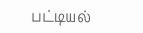பட்டியல்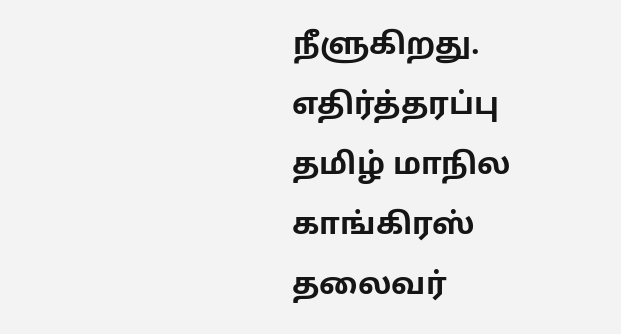நீளுகிறது.
எதிர்த்தரப்பு தமிழ் மாநில காங்கிரஸ் தலைவர்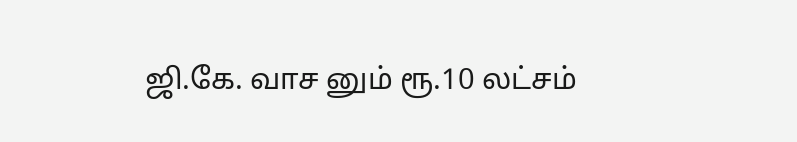ஜி.கே. வாச னும் ரூ.10 லட்சம்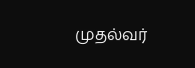முதல்வர்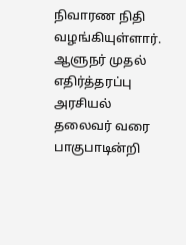நிவாரண நிதி வழங்கியுள்ளார்.
ஆளுநர் முதல் எதிர்த்தரப்பு அரசியல் தலைவர் வரை பாகுபாடின்றி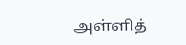அள்ளித்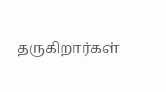தருகிறார்கள்